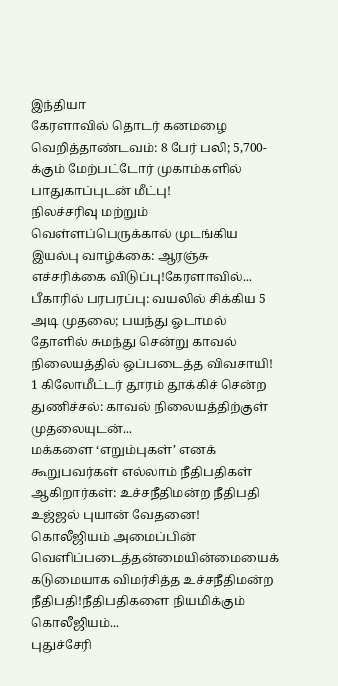இந்தியா
கேரளாவில் தொடர் கனமழை வெறித்தாண்டவம்: 8 பேர் பலி; 5,700-க்கும் மேற்பட்டோர் முகாம்களில் பாதுகாப்புடன் மீட்பு!
நிலச்சரிவு மற்றும் வெள்ளப்பெருக்கால் முடங்கிய இயல்பு வாழ்க்கை: ஆரஞ்சு எச்சரிக்கை விடுப்பு!கேரளாவில்...
பீகாரில் பரபரப்பு: வயலில் சிக்கிய 5 அடி முதலை; பயந்து ஓடாமல் தோளில் சுமந்து சென்று காவல் நிலையத்தில் ஒப்படைத்த விவசாயி!
1 கிலோமீட்டர் தூரம் தூக்கிச் சென்ற துணிச்சல்: காவல் நிலையத்திற்குள் முதலையுடன்...
மக்களை ‘எறும்புகள்’ எனக் கூறுபவர்கள் எல்லாம் நீதிபதிகள் ஆகிறார்கள்: உச்சநீதிமன்ற நீதிபதி உஜ்ஜல் புயான் வேதனை!
கொலீஜியம் அமைப்பின் வெளிப்படைத்தன்மையின்மையைக் கடுமையாக விமர்சித்த உச்சநீதிமன்ற நீதிபதி!நீதிபதிகளை நியமிக்கும் கொலீஜியம்...
புதுச்சேரி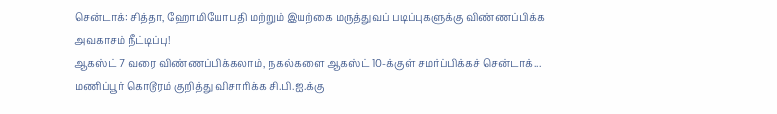சென்டாக்: சித்தா, ஹோமியோபதி மற்றும் இயற்கை மருத்துவப் படிப்புகளுக்கு விண்ணப்பிக்க அவகாசம் நீட்டிப்பு!
ஆகஸ்ட் 7 வரை விண்ணப்பிக்கலாம், நகல்களை ஆகஸ்ட் 10-க்குள் சமர்ப்பிக்கச் சென்டாக்...
மணிப்பூர் கொடூரம் குறித்து விசாரிக்க சி.பி.ஐ.க்கு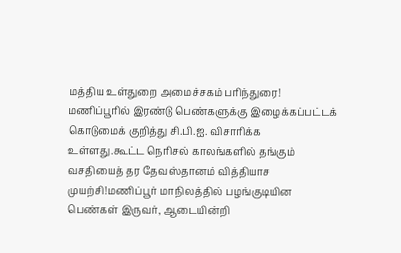மத்திய உள்துறை அமைச்சகம் பரிந்துரை!
மணிப்பூரில் இரண்டு பெண்களுக்கு இழைக்கப்பட்டக் கொடுமைக் குறித்து சி.பி.ஐ. விசாரிக்க உள்ளது.கூட்ட நெரிசல் காலங்களில் தங்கும் வசதியைத் தர தேவஸ்தானம் வித்தியாச முயற்சி!மணிப்பூர் மாநிலத்தில் பழங்குடியின பெண்கள் இருவர், ஆடையின்றி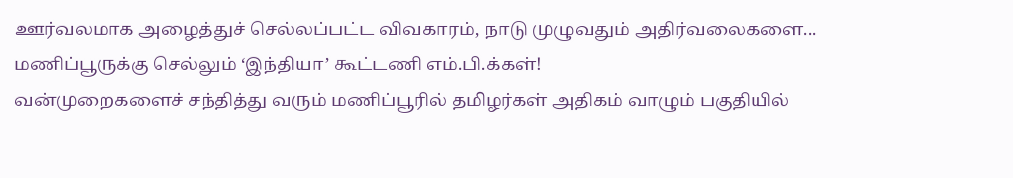ஊர்வலமாக அழைத்துச் செல்லப்பட்ட விவகாரம், நாடு முழுவதும் அதிர்வலைகளை...
மணிப்பூருக்கு செல்லும் ‘இந்தியா’ கூட்டணி எம்.பி.க்கள்!
வன்முறைகளைச் சந்தித்து வரும் மணிப்பூரில் தமிழர்கள் அதிகம் வாழும் பகுதியில்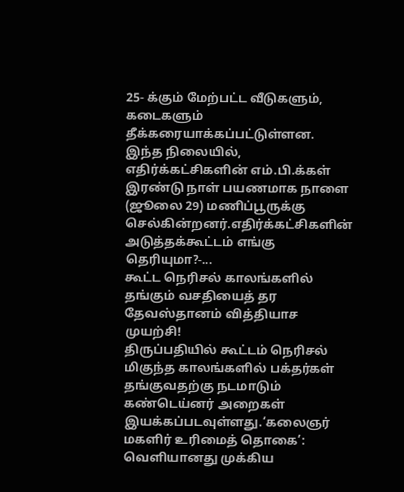25- க்கும் மேற்பட்ட வீடுகளும், கடைகளும் தீக்கரையாக்கப்பட்டுள்ளன. இந்த நிலையில், எதிர்க்கட்சிகளின் எம்.பி.க்கள் இரண்டு நாள் பயணமாக நாளை (ஜூலை 29) மணிப்பூருக்கு செல்கின்றனர்.எதிர்க்கட்சிகளின் அடுத்தக்கூட்டம் எங்கு தெரியுமா?-...
கூட்ட நெரிசல் காலங்களில் தங்கும் வசதியைத் தர தேவஸ்தானம் வித்தியாச முயற்சி!
திருப்பதியில் கூட்டம் நெரிசல் மிகுந்த காலங்களில் பக்தர்கள் தங்குவதற்கு நடமாடும் கண்டெய்னர் அறைகள் இயக்கப்படவுள்ளது.‘கலைஞர் மகளிர் உரிமைத் தொகை’: வெளியானது முக்கிய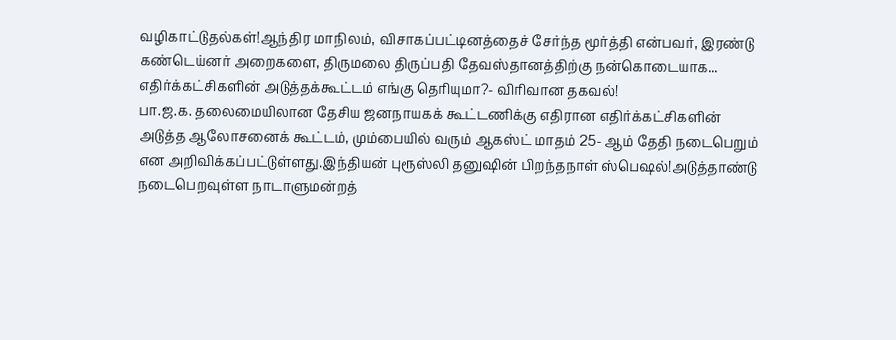வழிகாட்டுதல்கள்!ஆந்திர மாநிலம், விசாகப்பட்டினத்தைச் சேர்ந்த மூர்த்தி என்பவர், இரண்டு கண்டெய்னர் அறைகளை, திருமலை திருப்பதி தேவஸ்தானத்திற்கு நன்கொடையாக...
எதிர்க்கட்சிகளின் அடுத்தக்கூட்டம் எங்கு தெரியுமா?- விரிவான தகவல்!
பா.ஜ.க. தலைமையிலான தேசிய ஜனநாயகக் கூட்டணிக்கு எதிரான எதிர்க்கட்சிகளின் அடுத்த ஆலோசனைக் கூட்டம், மும்பையில் வரும் ஆகஸ்ட் மாதம் 25- ஆம் தேதி நடைபெறும் என அறிவிக்கப்பட்டுள்ளது.இந்தியன் புரூஸ்லி தனுஷின் பிறந்தநாள் ஸ்பெஷல்!அடுத்தாண்டு நடைபெறவுள்ள நாடாளுமன்றத்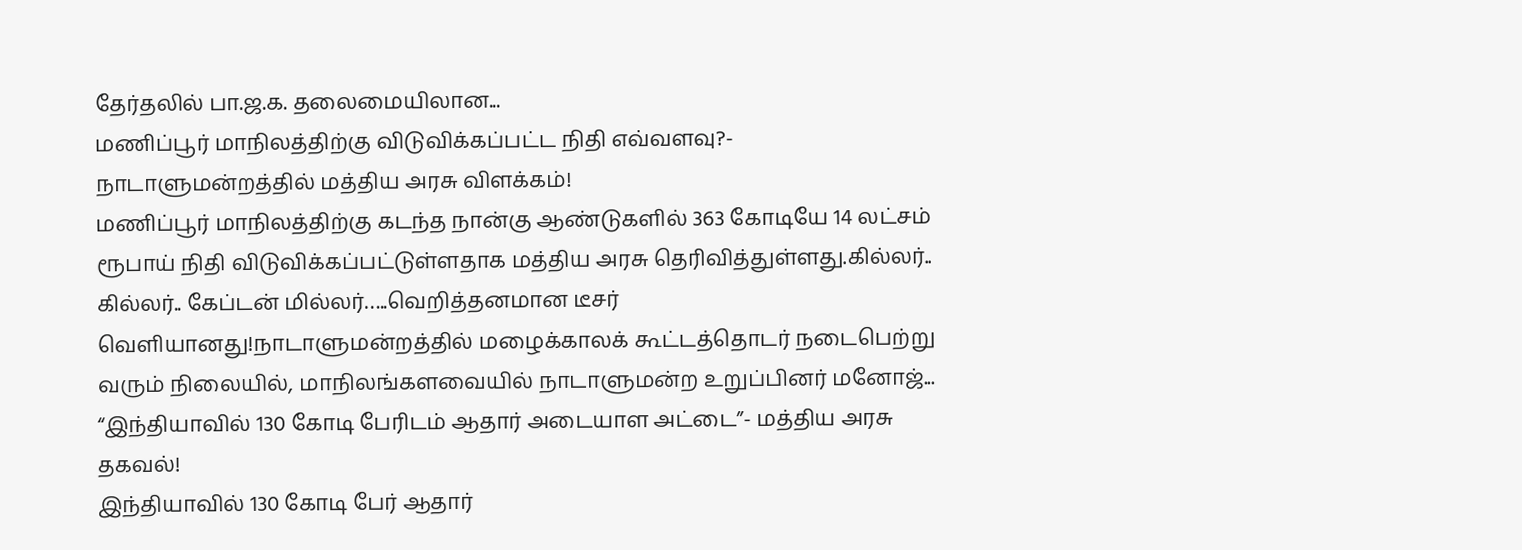தேர்தலில் பா.ஜ.க. தலைமையிலான...
மணிப்பூர் மாநிலத்திற்கு விடுவிக்கப்பட்ட நிதி எவ்வளவு?- நாடாளுமன்றத்தில் மத்திய அரசு விளக்கம்!
மணிப்பூர் மாநிலத்திற்கு கடந்த நான்கு ஆண்டுகளில் 363 கோடியே 14 லட்சம் ரூபாய் நிதி விடுவிக்கப்பட்டுள்ளதாக மத்திய அரசு தெரிவித்துள்ளது.கில்லர்.. கில்லர்.. கேப்டன் மில்லர்…..வெறித்தனமான டீசர் வெளியானது!நாடாளுமன்றத்தில் மழைக்காலக் கூட்டத்தொடர் நடைபெற்று வரும் நிலையில், மாநிலங்களவையில் நாடாளுமன்ற உறுப்பினர் மனோஜ்...
“இந்தியாவில் 130 கோடி பேரிடம் ஆதார் அடையாள அட்டை”- மத்திய அரசு தகவல்!
இந்தியாவில் 130 கோடி பேர் ஆதார்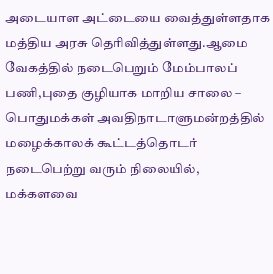அடையாள அட்டையை வைத்துள்ளதாக மத்திய அரசு தெரிவித்துள்ளது.ஆமை வேகத்தில் நடைபெறும் மேம்பாலப் பணி,புதை குழியாக மாறிய சாலை – பொதுமக்கள் அவதிநாடாளுமன்றத்தில் மழைக்காலக் கூட்டத்தொடர் நடைபெற்று வரும் நிலையில், மக்களவை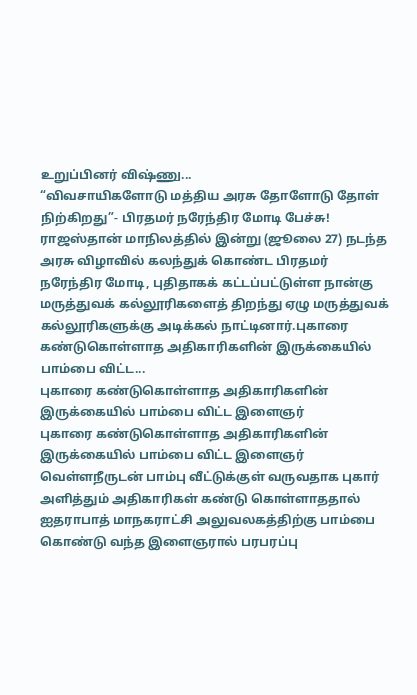உறுப்பினர் விஷ்ணு...
“விவசாயிகளோடு மத்திய அரசு தோளோடு தோள் நிற்கிறது”- பிரதமர் நரேந்திர மோடி பேச்சு!
ராஜஸ்தான் மாநிலத்தில் இன்று (ஜூலை 27) நடந்த அரசு விழாவில் கலந்துக் கொண்ட பிரதமர் நரேந்திர மோடி, புதிதாகக் கட்டப்பட்டுள்ள நான்கு மருத்துவக் கல்லூரிகளைத் திறந்து ஏழு மருத்துவக் கல்லூரிகளுக்கு அடிக்கல் நாட்டினார்.புகாரை கண்டுகொள்ளாத அதிகாரிகளின் இருக்கையில் பாம்பை விட்ட...
புகாரை கண்டுகொள்ளாத அதிகாரிகளின் இருக்கையில் பாம்பை விட்ட இளைஞர்
புகாரை கண்டுகொள்ளாத அதிகாரிகளின் இருக்கையில் பாம்பை விட்ட இளைஞர்
வெள்ளநீருடன் பாம்பு வீட்டுக்குள் வருவதாக புகார் அளித்தும் அதிகாரிகள் கண்டு கொள்ளாததால் ஐதராபாத் மாநகராட்சி அலுவலகத்திற்கு பாம்பை கொண்டு வந்த இளைஞரால் பரபரப்பு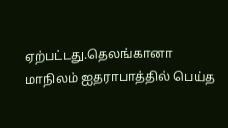ஏற்பட்டது.தெலங்கானா மாநிலம் ஐதராபாத்தில் பெய்த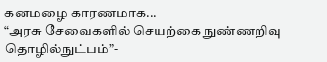கனமழை காரணமாக...
“அரசு சேவைகளில் செயற்கை நுண்ணறிவு தொழில்நுட்பம்”-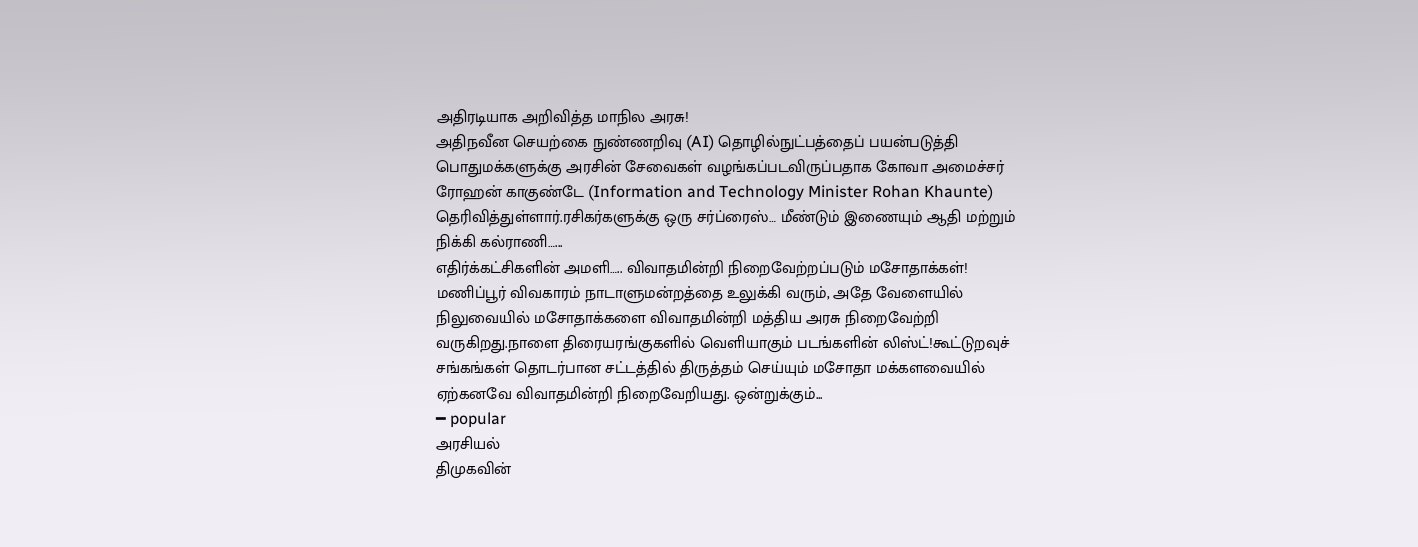அதிரடியாக அறிவித்த மாநில அரசு!
அதிநவீன செயற்கை நுண்ணறிவு (AI) தொழில்நுட்பத்தைப் பயன்படுத்தி பொதுமக்களுக்கு அரசின் சேவைகள் வழங்கப்படவிருப்பதாக கோவா அமைச்சர் ரோஹன் காகுண்டே (Information and Technology Minister Rohan Khaunte) தெரிவித்துள்ளார்.ரசிகர்களுக்கு ஒரு சர்ப்ரைஸ்… மீண்டும் இணையும் ஆதி மற்றும் நிக்கி கல்ராணி…...
எதிர்க்கட்சிகளின் அமளி….. விவாதமின்றி நிறைவேற்றப்படும் மசோதாக்கள்!
மணிப்பூர் விவகாரம் நாடாளுமன்றத்தை உலுக்கி வரும், அதே வேளையில் நிலுவையில் மசோதாக்களை விவாதமின்றி மத்திய அரசு நிறைவேற்றி வருகிறது.நாளை திரையரங்குகளில் வெளியாகும் படங்களின் லிஸ்ட்!கூட்டுறவுச் சங்கங்கள் தொடர்பான சட்டத்தில் திருத்தம் செய்யும் மசோதா மக்களவையில் ஏற்கனவே விவாதமின்றி நிறைவேறியது. ஒன்றுக்கும்...
━ popular
அரசியல்
திமுகவின்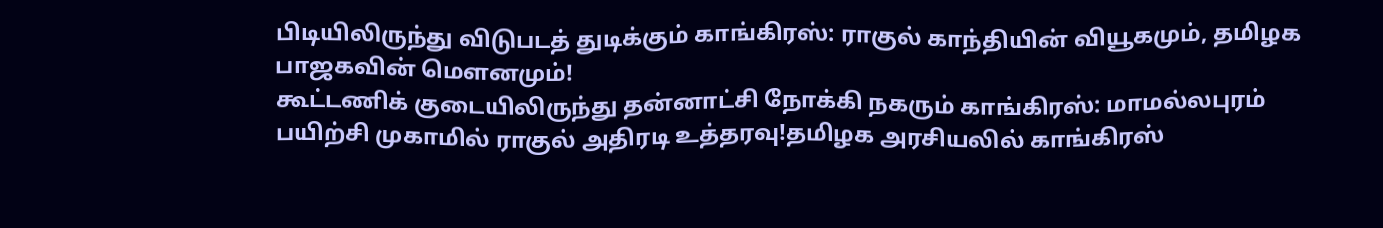பிடியிலிருந்து விடுபடத் துடிக்கும் காங்கிரஸ்: ராகுல் காந்தியின் வியூகமும், தமிழக பாஜகவின் மௌனமும்!
கூட்டணிக் குடையிலிருந்து தன்னாட்சி நோக்கி நகரும் காங்கிரஸ்: மாமல்லபுரம் பயிற்சி முகாமில் ராகுல் அதிரடி உத்தரவு!தமிழக அரசியலில் காங்கிரஸ்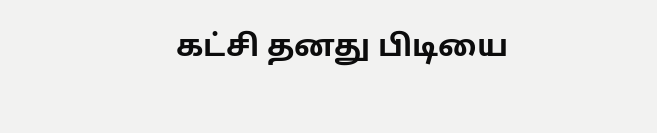கட்சி தனது பிடியை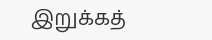இறுக்கத்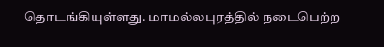தொடங்கியுள்ளது. மாமல்லபுரத்தில் நடைபெற்ற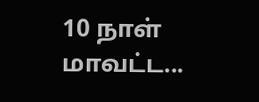10 நாள் மாவட்ட...